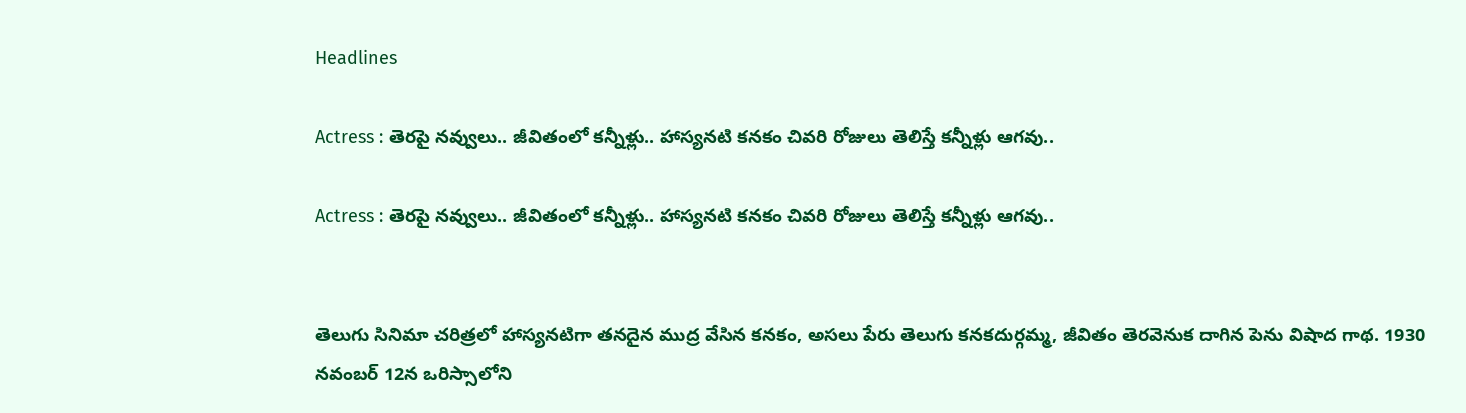Headlines

Actress : తెరపై నవ్వులు.. జీవితంలో కన్నీళ్లు.. హాస్యనటి కనకం చివరి రోజులు తెలిస్తే కన్నీళ్లు ఆగవు..

Actress : తెరపై నవ్వులు.. జీవితంలో కన్నీళ్లు.. హాస్యనటి కనకం చివరి రోజులు తెలిస్తే కన్నీళ్లు ఆగవు..


తెలుగు సినిమా చరిత్రలో హాస్యనటిగా తనదైన ముద్ర వేసిన కనకం, అసలు పేరు తెలుగు కనకదుర్గమ్మ, జీవితం తెరవెనుక దాగిన పెను విషాద గాథ. 1930 నవంబర్ 12న ఒరిస్సాలోని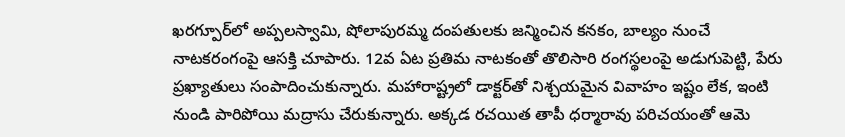ఖరగ్పూర్‌లో అప్పలస్వామి, షోలాపురమ్మ దంపతులకు జన్మించిన కనకం, బాల్యం నుంచే నాటకరంగంపై ఆసక్తి చూపారు. 12వ ఏట ప్రతిమ నాటకంతో తొలిసారి రంగస్థలంపై అడుగుపెట్టి, పేరు ప్రఖ్యాతులు సంపాదించుకున్నారు. మహారాష్ట్రలో డాక్టర్‌తో నిశ్చయమైన వివాహం ఇష్టం లేక, ఇంటి నుండి పారిపోయి మద్రాసు చేరుకున్నారు. అక్కడ రచయిత తాపీ ధర్మారావు పరిచయంతో ఆమె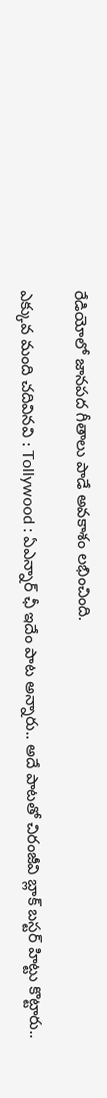రేడియోలో జానపద గీతాలు పాడే అవకాశం లభించింది.

ఎక్కువ మంది చదివినవి : Tollywood : ఏఎన్నార్ ఛీ ఇదేం పాట అన్నారు.. అదే పాటతో చిరంజీవి బ్లాక్ బస్టర్ హిట్టు కొట్టారు..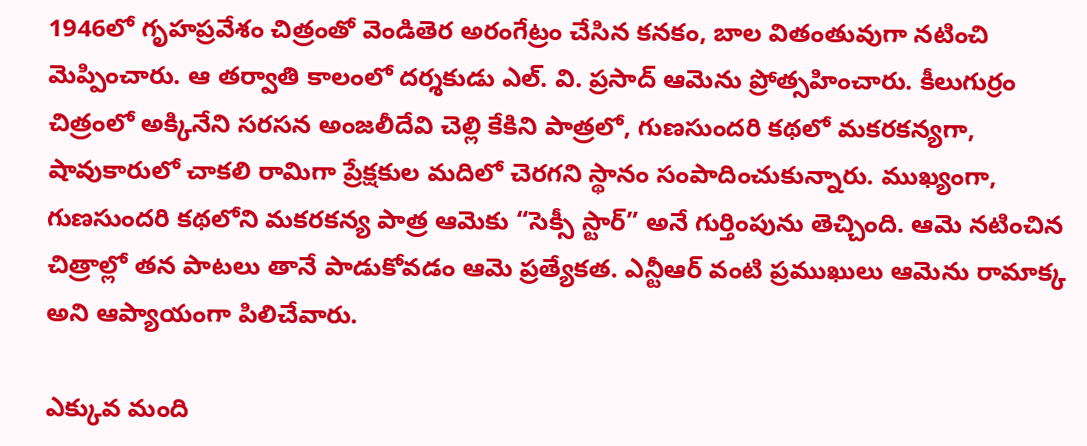1946లో గృహప్రవేశం చిత్రంతో వెండితెర అరంగేట్రం చేసిన కనకం, బాల వితంతువుగా నటించి మెప్పించారు. ఆ తర్వాతి కాలంలో దర్శకుడు ఎల్. వి. ప్రసాద్‌ ఆమెను ప్రోత్సహించారు. కీలుగుర్రం చిత్రంలో అక్కినేని సరసన అంజలీదేవి చెల్లి కేకిని పాత్రలో, గుణసుందరి కథలో మకరకన్యగా, షావుకారులో చాకలి రామిగా ప్రేక్షకుల మదిలో చెరగని స్థానం సంపాదించుకున్నారు. ముఖ్యంగా, గుణసుందరి కథలోని మకరకన్య పాత్ర ఆమెకు “సెక్సీ స్టార్” అనే గుర్తింపును తెచ్చింది. ఆమె నటించిన చిత్రాల్లో తన పాటలు తానే పాడుకోవడం ఆమె ప్రత్యేకత. ఎన్టీఆర్ వంటి ప్రముఖులు ఆమెను రామాక్క అని ఆప్యాయంగా పిలిచేవారు.

ఎక్కువ మంది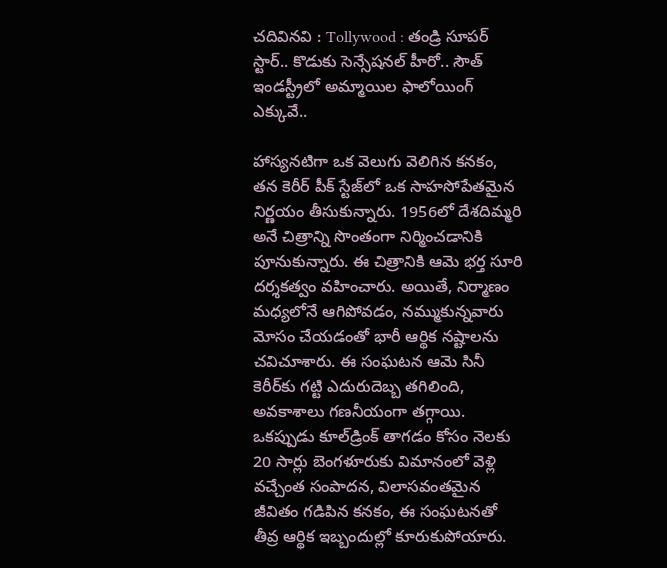చదివినవి : Tollywood : తండ్రి సూపర్ స్టార్.. కొడుకు సెన్సేషనల్ హీరో.. సౌత్ ఇండస్ట్రీలో అమ్మాయిల ఫాలోయింగ్ ఎక్కువే..

హాస్యనటిగా ఒక వెలుగు వెలిగిన కనకం, తన కెరీర్ పీక్ స్టేజ్‌లో ఒక సాహసోపేతమైన నిర్ణయం తీసుకున్నారు. 1956లో దేశదిమ్మరి అనే చిత్రాన్ని సొంతంగా నిర్మించడానికి పూనుకున్నారు. ఈ చిత్రానికి ఆమె భర్త సూరి దర్శకత్వం వహించారు. అయితే, నిర్మాణం మధ్యలోనే ఆగిపోవడం, నమ్ముకున్నవారు మోసం చేయడంతో భారీ ఆర్థిక నష్టాలను చవిచూశారు. ఈ సంఘటన ఆమె సినీ కెరీర్‌కు గట్టి ఎదురుదెబ్బ తగిలింది, అవకాశాలు గణనీయంగా తగ్గాయి. ఒకప్పుడు కూల్‌డ్రింక్ తాగడం కోసం నెలకు 20 సార్లు బెంగళూరుకు విమానంలో వెళ్లి వచ్చేంత సంపాదన, విలాసవంతమైన జీవితం గడిపిన కనకం, ఈ సంఘటనతో తీవ్ర ఆర్థిక ఇబ్బందుల్లో కూరుకుపోయారు.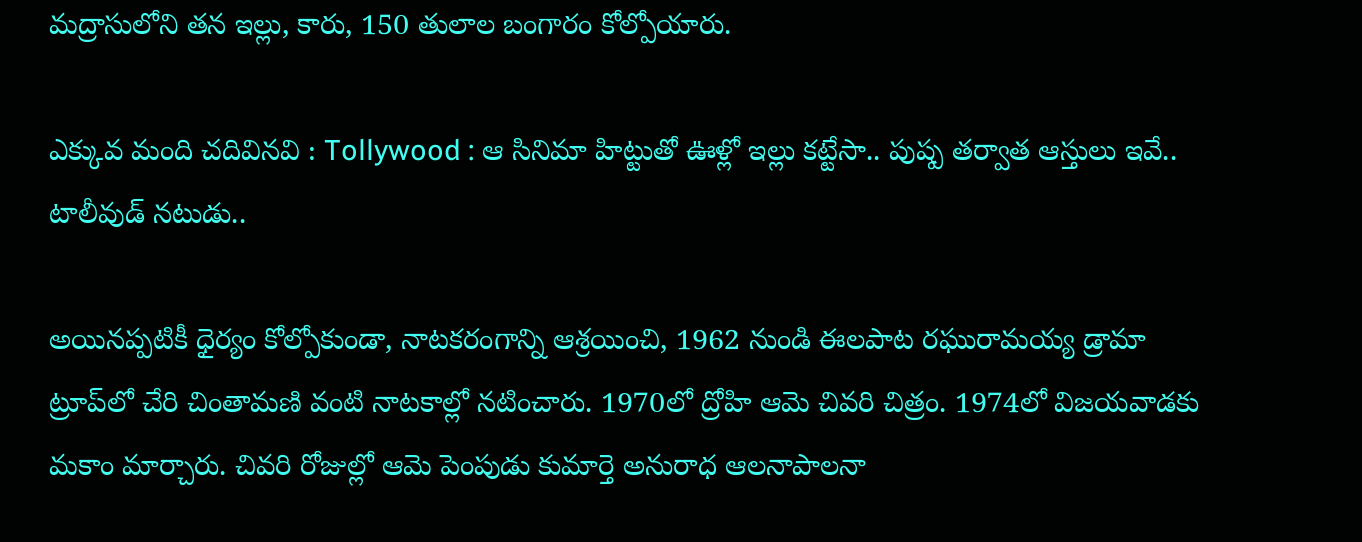మద్రాసులోని తన ఇల్లు, కారు, 150 తులాల బంగారం కోల్పోయారు.

ఎక్కువ మంది చదివినవి : Tollywood : ఆ సినిమా హిట్టుతో ఊళ్లో ఇల్లు కట్టేసా.. పుష్ప తర్వాత ఆస్తులు ఇవే.. టాలీవుడ్ నటుడు..

అయినప్పటికీ ధైర్యం కోల్పోకుండా, నాటకరంగాన్ని ఆశ్రయించి, 1962 నుండి ఈలపాట రఘురామయ్య డ్రామా ట్రూప్‌లో చేరి చింతామణి వంటి నాటకాల్లో నటించారు. 1970లో ద్రోహి ఆమె చివరి చిత్రం. 1974లో విజయవాడకు మకాం మార్చారు. చివరి రోజుల్లో ఆమె పెంపుడు కుమార్తె అనురాధ ఆలనాపాలనా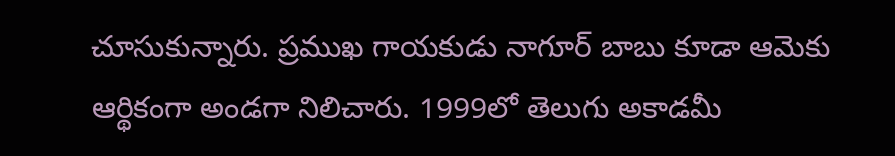చూసుకున్నారు. ప్రముఖ గాయకుడు నాగూర్ బాబు కూడా ఆమెకు ఆర్థికంగా అండగా నిలిచారు. 1999లో తెలుగు అకాడమీ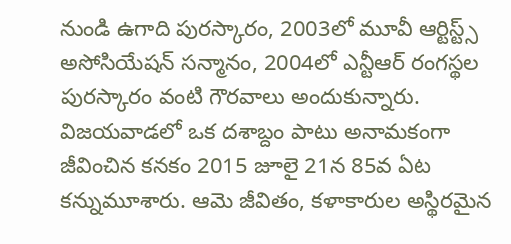నుండి ఉగాది పురస్కారం, 2003లో మూవీ ఆర్టిస్ట్స్ అసోసియేషన్ సన్మానం, 2004లో ఎన్టీఆర్ రంగస్థల పురస్కారం వంటి గౌరవాలు అందుకున్నారు. విజయవాడలో ఒక దశాబ్దం పాటు అనామకంగా జీవించిన కనకం 2015 జూలై 21న 85వ ఏట కన్నుమూశారు. ఆమె జీవితం, కళాకారుల అస్థిరమైన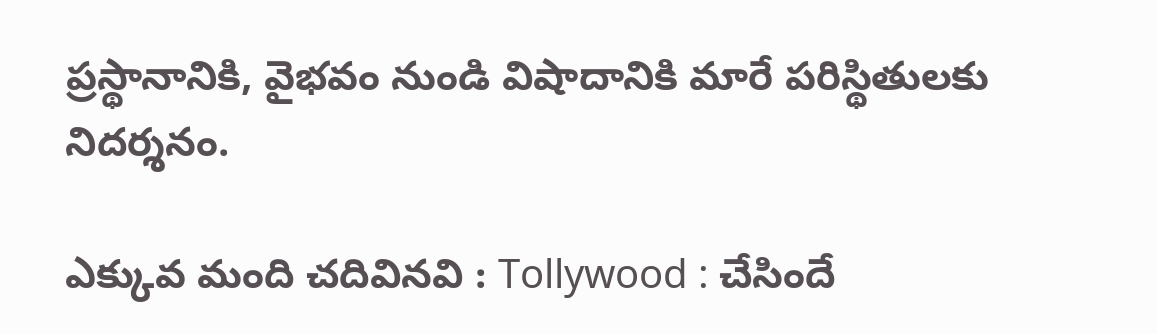ప్రస్థానానికి, వైభవం నుండి విషాదానికి మారే పరిస్థితులకు నిదర్శనం.

ఎక్కువ మంది చదివినవి : Tollywood : చేసిందే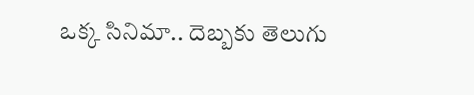ఒక్క సినిమా.. దెబ్బకు తెలుగు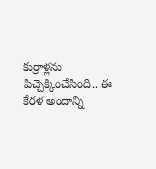కుర్రాళ్లను పిచ్చెక్కించేసింది.. ఈ కేరళ అందాన్ని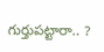గుర్తుపట్టారా.. ?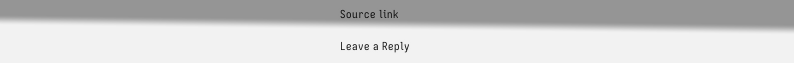Source link

Leave a Reply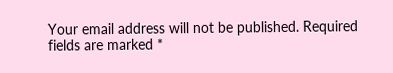Your email address will not be published. Required fields are marked *